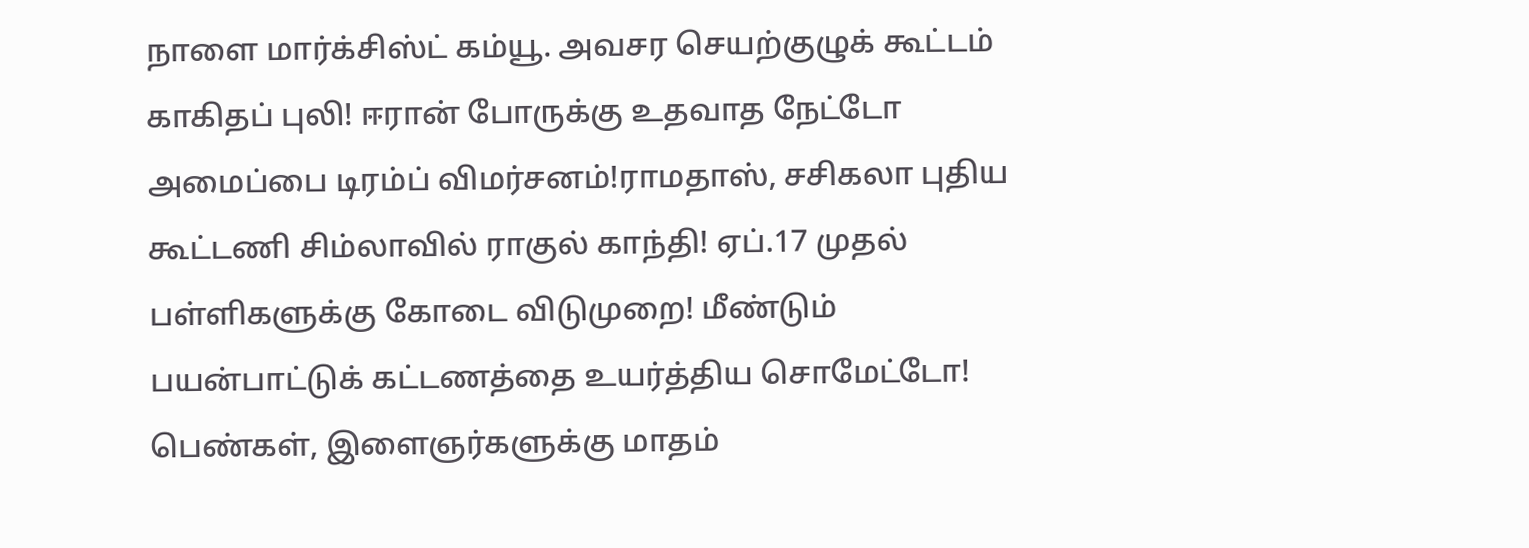நாளை மார்க்சிஸ்ட் கம்யூ. அவசர செயற்குழுக் கூட்டம் காகிதப் புலி! ஈரான் போருக்கு உதவாத நேட்டோ அமைப்பை டிரம்ப் விமர்சனம்!ராமதாஸ், சசிகலா புதிய கூட்டணி சிம்லாவில் ராகுல் காந்தி! ஏப்.17 முதல் பள்ளிகளுக்கு கோடை விடுமுறை! மீண்டும் பயன்பாட்டுக் கட்டணத்தை உயர்த்திய சொமேட்டோ! பெண்கள், இளைஞர்களுக்கு மாதம்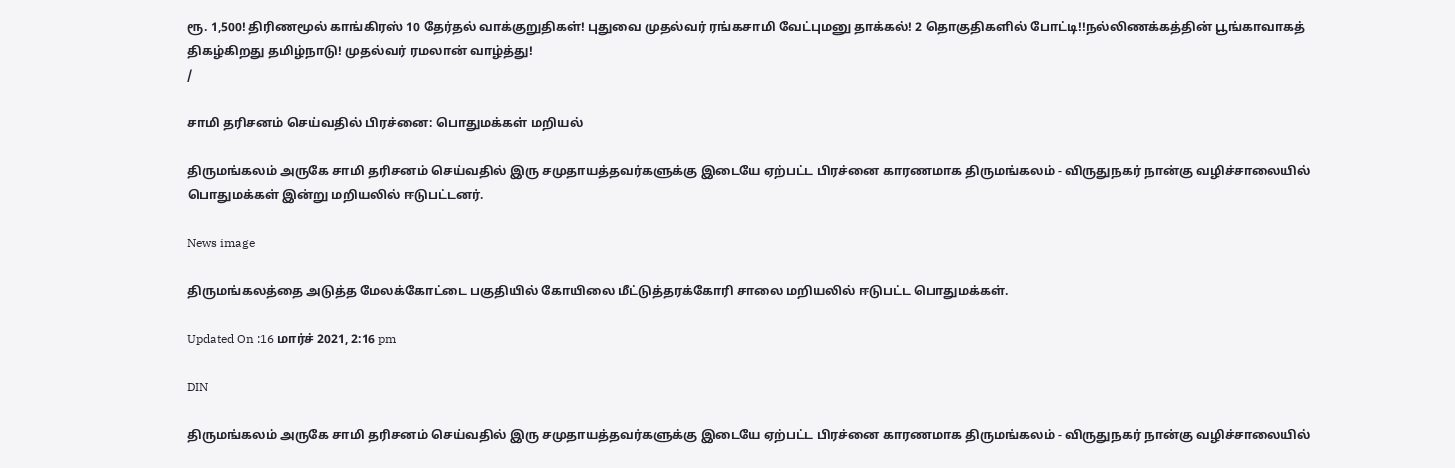ரூ. 1,500! திரிணமூல் காங்கிரஸ் 10 தேர்தல் வாக்குறுதிகள்! புதுவை முதல்வர் ரங்கசாமி வேட்புமனு தாக்கல்! 2 தொகுதிகளில் போட்டி!!நல்லிணக்கத்தின் பூங்காவாகத் திகழ்கிறது தமிழ்நாடு! முதல்வர் ரமலான் வாழ்த்து!
/

சாமி தரிசனம் செய்வதில் பிரச்னை: பொதுமக்கள் மறியல்

திருமங்கலம் அருகே சாமி தரிசனம் செய்வதில் இரு சமுதாயத்தவர்களுக்கு இடையே ஏற்பட்ட பிரச்னை காரணமாக திருமங்கலம் - விருதுநகர் நான்கு வழிச்சாலையில் பொதுமக்கள் இன்று மறியலில் ஈடுபட்டனர்.

News image

திருமங்கலத்தை அடுத்த மேலக்கோட்டை பகுதியில் கோயிலை மீட்டுத்தரக்கோரி சாலை மறியலில் ஈடுபட்ட பொதுமக்கள்.

Updated On :16 மார்ச் 2021, 2:16 pm

DIN

திருமங்கலம் அருகே சாமி தரிசனம் செய்வதில் இரு சமுதாயத்தவர்களுக்கு இடையே ஏற்பட்ட பிரச்னை காரணமாக திருமங்கலம் - விருதுநகர் நான்கு வழிச்சாலையில்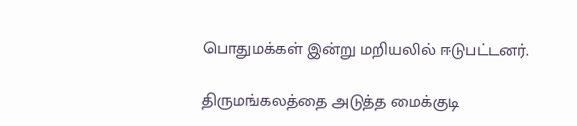பொதுமக்கள் இன்று மறியலில் ஈடுபட்டனர்.

திருமங்கலத்தை அடுத்த மைக்குடி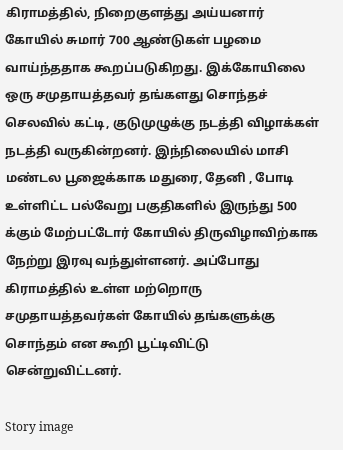கிராமத்தில், நிறைகுளத்து அய்யனார் கோயில் சுமார் 700 ஆண்டுகள் பழமை வாய்ந்ததாக கூறப்படுகிறது. இக்கோயிலை ஒரு சமுதாயத்தவர் தங்களது சொந்தச் செலவில் கட்டி, குடுமுழுக்கு நடத்தி விழாக்கள் நடத்தி வருகின்றனர். இந்நிலையில் மாசி மண்டல பூஜைக்காக மதுரை, தேனி , போடி உள்ளிட்ட பல்வேறு பகுதிகளில் இருந்து 500 க்கும் மேற்பட்டோர் கோயில் திருவிழாவிற்காக நேற்று இரவு வந்துள்ளனர். அப்போது கிராமத்தில் உள்ள மற்றொரு சமுதாயத்தவர்கள் கோயில் தங்களுக்கு சொந்தம் என கூறி பூட்டிவிட்டு சென்றுவிட்டனர்.

Story image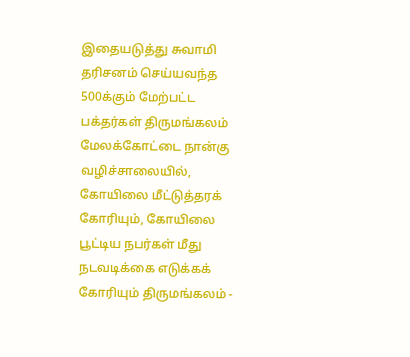இதையடுத்து சுவாமி தரிசனம் செய்யவந்த 500க்கும் மேற்பட்ட பக்தர்கள் திருமங்கலம் மேலக்கோட்டை நான்கு வழிச்சாலையில், கோயிலை மீட்டுத்தரக் கோரியும், கோயிலை பூட்டிய நபர்கள் மீது நடவடிக்கை எடுக்கக் கோரியும் திருமங்கலம் -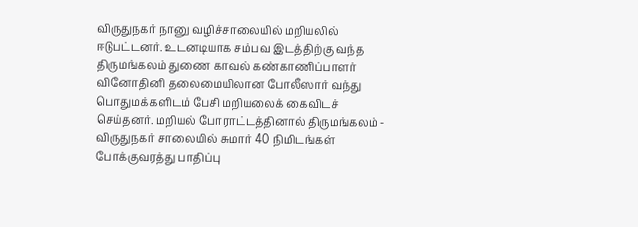விருதுநகர் நானு வழிச்சாலையில் மறியலில் ஈடுபட்டனர். உடனடியாக சம்பவ இடத்திற்கு வந்த திருமங்கலம் துணை காவல் கண்காணிப்பாளர் வினோதினி தலைமையிலான போலீஸார் வந்து பொதுமக்களிடம் பேசி மறியலைக் கைவிடச் செய்தனர். மறியல் போராட்டத்தினால் திருமங்கலம் - விருதுநகர் சாலையில் சுமார் 40 நிமிடங்கள் போக்குவரத்து பாதிப்பு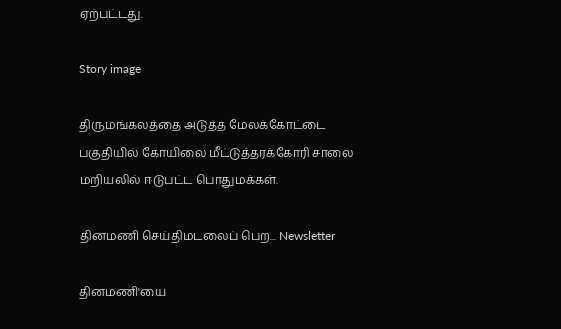ஏற்பட்டது.

Story image

திருமங்கலத்தை அடுத்த மேலக்கோட்டை பகுதியில் கோயிலை மீட்டுத்தரக்கோரி சாலை மறியலில் ஈடுபட்ட பொதுமக்கள்.

தினமணி செய்திமடலைப் பெற... Newsletter

தினமணி'யை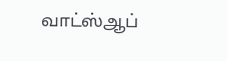வாட்ஸ்ஆப்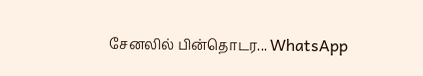சேனலில் பின்தொடர... WhatsApp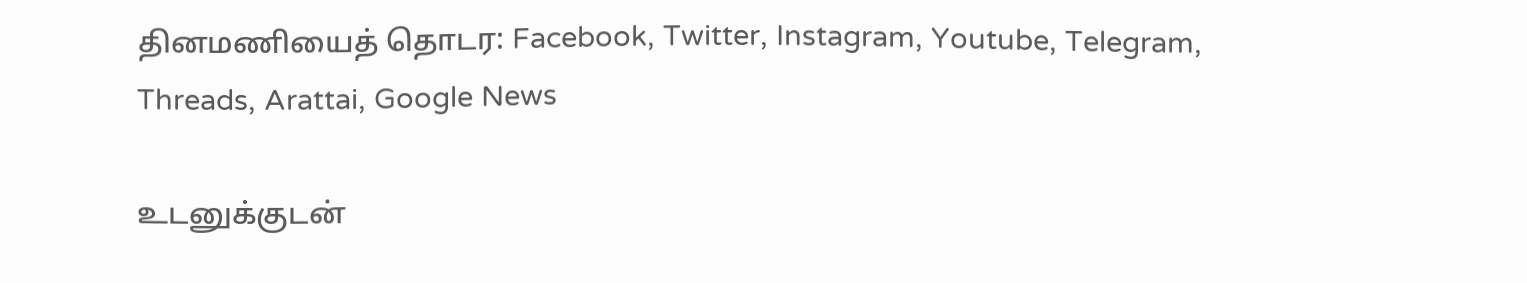தினமணியைத் தொடர: Facebook, Twitter, Instagram, Youtube, Telegram, Threads, Arattai, Google News

உடனுக்குடன்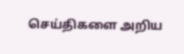செய்திகளை அறிய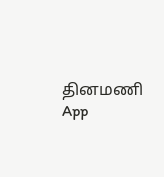தினமணி App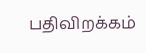பதிவிறக்கம்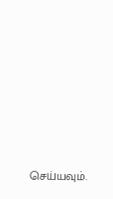செய்யவும்.